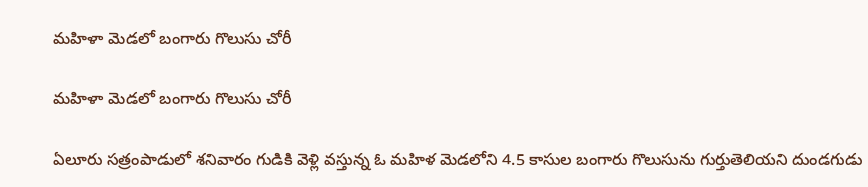మహిళా మెడలో బంగారు గొలుసు చోరీ

మహిళా మెడలో బంగారు గొలుసు చోరీ

ఏలూరు సత్రంపాడులో శనివారం గుడికి వెళ్లి వస్తున్న ఓ మహిళ మెడలోని 4.5 కాసుల బంగారు గొలుసును గుర్తుతెలియని దుండగుడు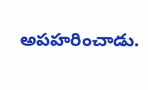అపహరించాడు.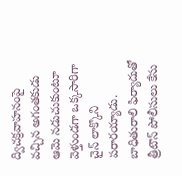ద్విచక్రవాహనంపై వచ్చిన అగంతకుడు ఆమె నడుచుకుంటూ వెళ్తుండగా ఒక్కసారిగా చైన్ లాక్కొని పరారయ్యాడు. బాధితురాలి ఫిర్యాదుతో త్రీటౌన్ పోలీసులు కేసు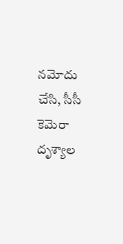నమోదు చేసి, సీసీ కెమెరా దృశ్యాల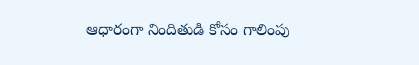ఆధారంగా నిందితుడి కోసం గాలింపు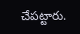చేపట్టారు.